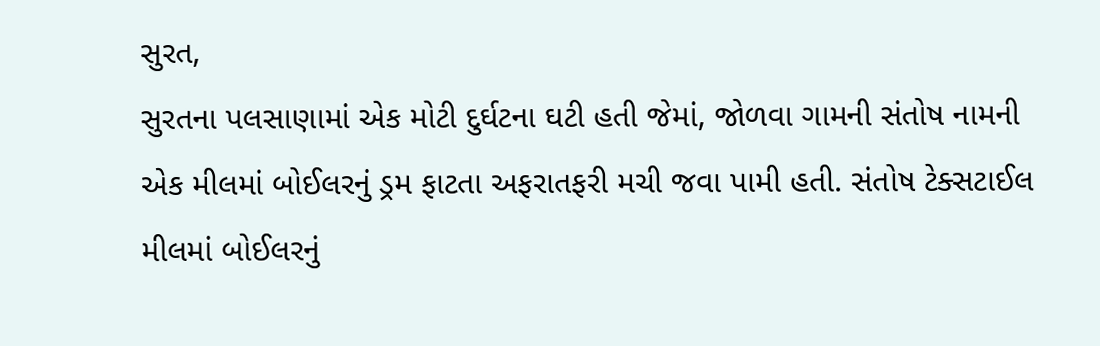સુરત,
સુરતના પલસાણામાં એક મોટી દુર્ઘટના ઘટી હતી જેમાં, જોળવા ગામની સંતોષ નામની એક મીલમાં બોઈલરનું ડ્રમ ફાટતા અફરાતફરી મચી જવા પામી હતી. સંતોષ ટેક્સટાઈલ મીલમાં બોઈલરનું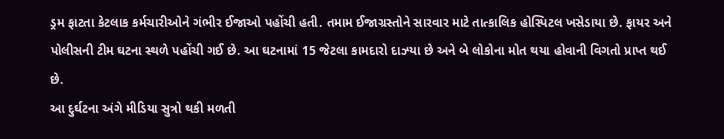ડ્રમ ફાટતા કેટલાક કર્મચારીઓને ગંભીર ઈજાઓ પહોંચી હતી. તમામ ઈજાગ્રસ્તોને સારવાર માટે તાત્કાલિક હોસ્પિટલ ખસેડાયા છે. ફાયર અને પોલીસની ટીમ ઘટના સ્થળે પહોંચી ગઈ છે. આ ઘટનામાં 15 જેટલા કામદારો દાઝ્યા છે અને બે લોકોના મોત થયા હોવાની વિગતો પ્રાપ્ત થઈ છે.
આ દુર્ઘટના અંગે મીડિયા સુત્રો થકી મળતી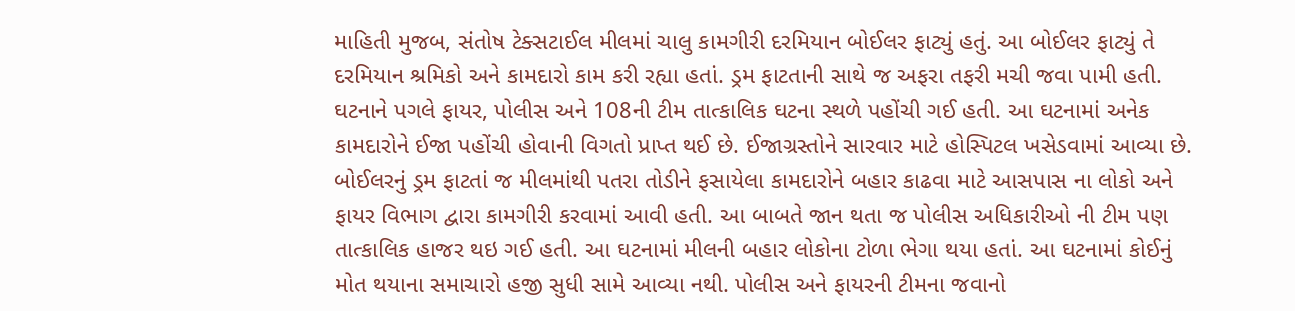માહિતી મુજબ, સંતોષ ટેક્સટાઈલ મીલમાં ચાલુ કામગીરી દરમિયાન બોઈલર ફાટ્યું હતું. આ બોઈલર ફાટ્યું તે દરમિયાન શ્રમિકો અને કામદારો કામ કરી રહ્યા હતાં. ડ્રમ ફાટતાની સાથે જ અફરા તફરી મચી જવા પામી હતી. ઘટનાને પગલે ફાયર, પોલીસ અને 108ની ટીમ તાત્કાલિક ઘટના સ્થળે પહોંચી ગઈ હતી. આ ઘટનામાં અનેક કામદારોને ઈજા પહોંચી હોવાની વિગતો પ્રાપ્ત થઈ છે. ઈજાગ્રસ્તોને સારવાર માટે હોસ્પિટલ ખસેડવામાં આવ્યા છે.
બોઈલરનું ડ્રમ ફાટતાં જ મીલમાંથી પતરા તોડીને ફસાયેલા કામદારોને બહાર કાઢવા માટે આસપાસ ના લોકો અને ફાયર વિભાગ દ્વારા કામગીરી કરવામાં આવી હતી. આ બાબતે જાન થતા જ પોલીસ અધિકારીઓ ની ટીમ પણ તાત્કાલિક હાજર થઇ ગઈ હતી. આ ઘટનામાં મીલની બહાર લોકોના ટોળા ભેગા થયા હતાં. આ ઘટનામાં કોઈનું મોત થયાના સમાચારો હજી સુધી સામે આવ્યા નથી. પોલીસ અને ફાયરની ટીમના જવાનો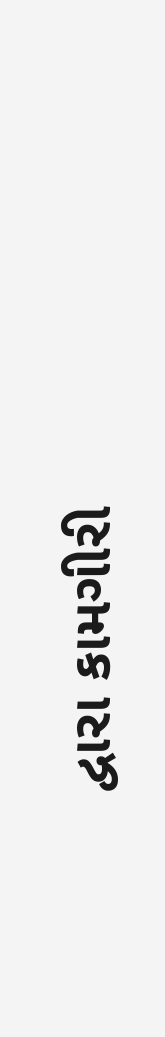દ્વારા કામગીરી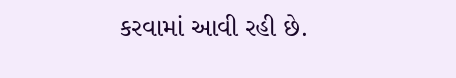કરવામાં આવી રહી છે.